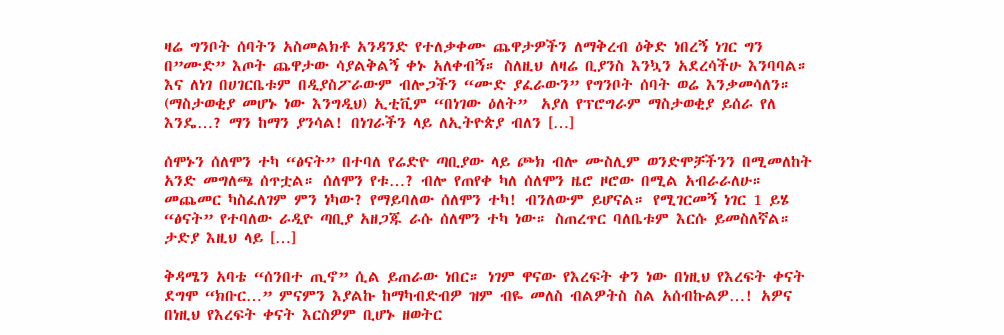ዛሬ ግንቦት ሰባትን አስመልክቶ አንዳንድ የተለቃቀሙ ጨዋታዎችን ለማቅረብ ዕቅድ ነበረኝ ነገር ግን በ”ሙድ” እጦት ጨዋታው ሳያልቅልኝ ቀኑ አለቀብኝ። ስለዚህ ለዛሬ ቢያንስ እንኳን አደረሳችሁ እንባባል። እና ለነገ በሀገርቤቱም በዲያስፖራውም ብሎጋችን “ሙድ ያፈራውን” የግንቦት ሰባት ወሬ እንቃመሳለን። (ማስታወቂያ መሆኑ ነው እንግዲህ) ኢቲቪም “በነገው ዕለት”  አያለ የፕሮግራም ማስታወቂያ ይሰራ የለ እንዴ…? ማን ከማን ያንሳል! በነገራችን ላይ ለኢትዮጵያ ብለን […]

ሰሞኑን ሰለሞን ተካ “ፅናት” በተባለ የሬድዮ ጣቢያው ላይ ጮክ ብሎ ሙስሊም ወንድሞቻችንን በሚመለከት አንድ መግለጫ ሰጥቷል። ሰለሞን የቱ…? ብሎ የጠየቀ ካለ ሰለሞን ዜሮ ዞሮው በሚል አብራራለሁ። መጨመር ካስፈለገም ምን ነካው? የማይባለው ሰለሞን ተካ! ብንለውም ይሆናል። የሚገርመኝ ነገር 1 ይሄ “ፅናት” የተባለው ራዲዮ ጣቢያ አዘጋጁ ራሱ ሰለሞን ተካ ነው። ስጠረጥር ባለቤቱም እርሱ ይመስለኛል። ታድያ እዚህ ላይ […]

ቅዳሜን አባቴ “ሰንበተ ጢኖ” ሲል ይጠራው ነበር። ነገም ዋናው የእረፍት ቀን ነው በነዚህ የእረፍት ቀናት ደግሞ “ክቡር…” ምናምን እያልኩ ከማካብድብዎ ዝም ብዬ መለስ ብልዎትስ ስል አሰብኩልዎ…! አዎና በነዚህ የእረፍት ቀናት እርስዎም ቢሆኑ ዘወትር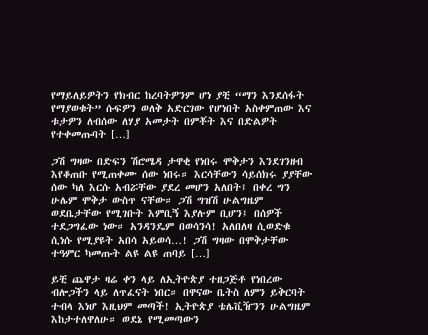የማይለይዎትን የክብር ከረባትዎንም ሆነ ያቺ “ማን እንደሰፋት የማያወቁት” ሱፍዎን ወለቅ አድርገው የሆነበት አስቀምጠው እና ቱታዎን ለብሰው ለሃያ አመታት በምቾት እና በድልዎት የተቀመጡባት […]

ጋሽ ግዛው በድፍን ሽሮሜዳ ታዋቂ የነበሩ ሞቅታን እንደገንዘብ እየቆጠቡ የሚጠቀሙ ሰው ነበሩ። እርሳቸውን ሳይሰክሩ ያያቸው ሰው ካለ እርሱ አብሯቸው ያደረ መሆን አለበት፤ በቀረ ግን ሁሌም ሞቅታ ውስጥ ናቸው። ጋሽ ግዝሽ ሁልግዜም ወደቤታቸው የሚገቡት እምቢኝ እያሉም ቢሆን፤ በሰዎች ተደጋግፈው ነው። አንዳንዴም በወሳንሳ! አለበለዛ ሲወድቁ ሲነሱ የሚያዩት አበሳ አይወሳ…! ጋሽ ግዛው በሞቅታቸው ተዓምር ካመጡት ልዩ ልዩ ጠባይ […]

ይቺ ጨዋታ ዛሬ ቀን ላይ ለኢትዮጵያ ተዘጋጅቶ የነበረው ብሎጋችን ላይ ለጥፈናት ነበር። በዋናው ቤትስ ለምን ይቅርባት ተብላ እነሆ እዚህም መጣች! ኢትዮጵያ ቴሌቪዥንን ሁልግዜም እከታተለዋለሁ። ወደኔ የሚመጣውን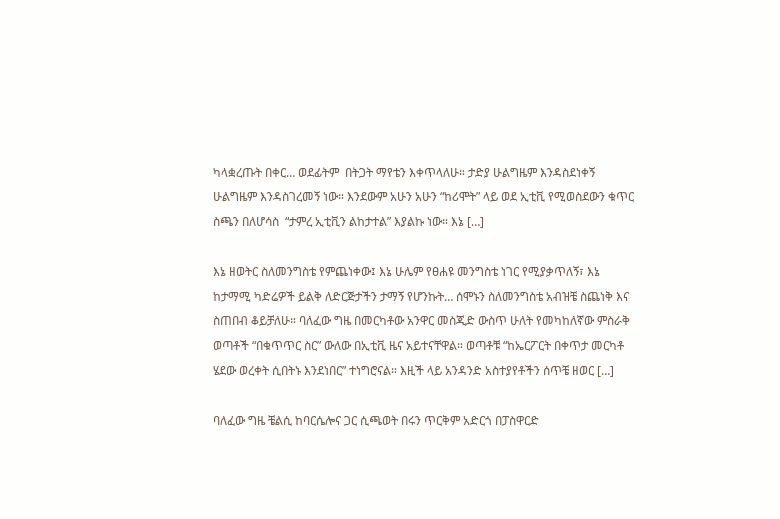ካላቋረጡት በቀር… ወደፊትም  በትጋት ማየቴን እቀጥላለሁ። ታድያ ሁልግዜም እንዳስደነቀኝ ሁልግዜም እንዳስገረመኝ ነው። እንደውም አሁን አሁን “ከሪሞት” ላይ ወደ ኢቲቪ የሚወስደውን ቁጥር ስጫን በለሆሳስ  “ታምረ ኢቲቪን ልከታተል” እያልኩ ነው። እኔ […]

እኔ ዘወትር ስለመንግስቴ የምጨነቀው፤ እኔ ሁሌም የፀሐዩ መንግስቴ ነገር የሚያቃጥለኝ፣ እኔ ከታማሚ ካድሬዎች ይልቅ ለድርጅታችን ታማኝ የሆንኩት… ሰሞኑን ስለመንግስቴ አብዝቼ ስጨነቅ እና ስጠበብ ቆይቻለሁ። ባለፈው ግዜ በመርካቶው አንዋር መስጂድ ውስጥ ሁለት የመካከለኛው ምስራቅ ወጣቶች “በቁጥጥር ስር” ውለው በኢቲቪ ዜና አይተናቸዋል። ወጣቶቹ “ከኤርፖርት በቀጥታ መርካቶ ሄደው ወረቀት ሲበትኑ እንደነበር” ተነግሮናል። እዚች ላይ አንዳንድ አስተያየቶችን ሰጥቼ ዘወር […]

ባለፈው ግዜ ቼልሲ ከባርሴሎና ጋር ሲጫወት በሩን ጥርቅም አድርጎ በፓስዋርድ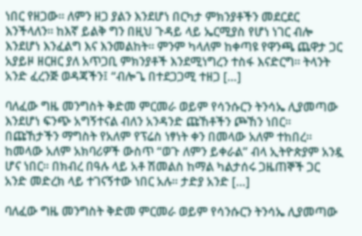ነበር የዘጋው። ለምን ዘጋ ያልን እንደሆነ በርካታ ምክንያቶችን መደርደር እንችላለን። ከእኛ ይልቅ ግን በዚህ ጉዳይ ላይ ኤርሚያስ የሆነ ነገር ብሎ እንደሆነ እንፈልግ እና እንመልከት። ምንም ካላለም ከቀጣዩ የዋንጫ ጨዋታ ጋር አያይዞ ዘርዘር ያለ አጥጋቢ ምክንያቶች እንደሚነግረን ተስፋ እናድርግ። ትላንት አንድ ፈረንጅ ወዳጃችን፤ “ብሎጌ በተደጋጋሚ ተዘጋ […]

ባለፈው ግዜ መንግስት ቅድመ ምርመራ ወይም የሳንሱርን ትንሳኤ ሊያመጣው እንደሆነ ፍንጭ አግኝተናል ብለን አንዳንድ ጩኸቶችን ጮኸን ነበር። በጩኸታችን ማግስት የአለም የፕሬስ ነፃነት ቀን በመላው አለም ተከበረ። ከመላው አለም አክባሪዎች ውስጥ “ወጉ ለምን ይቀራል” ብላ ኢትዮጵያም አንዷ ሆና ነበር። በክብረ በዓሉ ላይ አቶ ሽመልስ ከማል ካልታሰሩ ጋዜጠኞች ጋር አንድ መድረክ ላይ ተገናኝተው ነበር አሉ። ታድያ አንድ […]

ባለፈው ግዜ መንግስት ቅድመ ምርመራ ወይም የሳንሱርን ትንሳኤ ሊያመጣው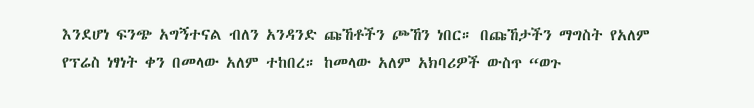እንደሆነ ፍንጭ አግኝተናል ብለን አንዳንድ ጩኸቶችን ጮኸን ነበር። በጩኸታችን ማግስት የአለም የፕሬስ ነፃነት ቀን በመላው አለም ተከበረ። ከመላው አለም አክባሪዎች ውስጥ “ወጉ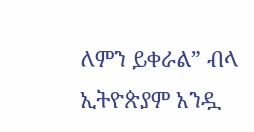ለምን ይቀራል” ብላ ኢትዮጵያም አንዷ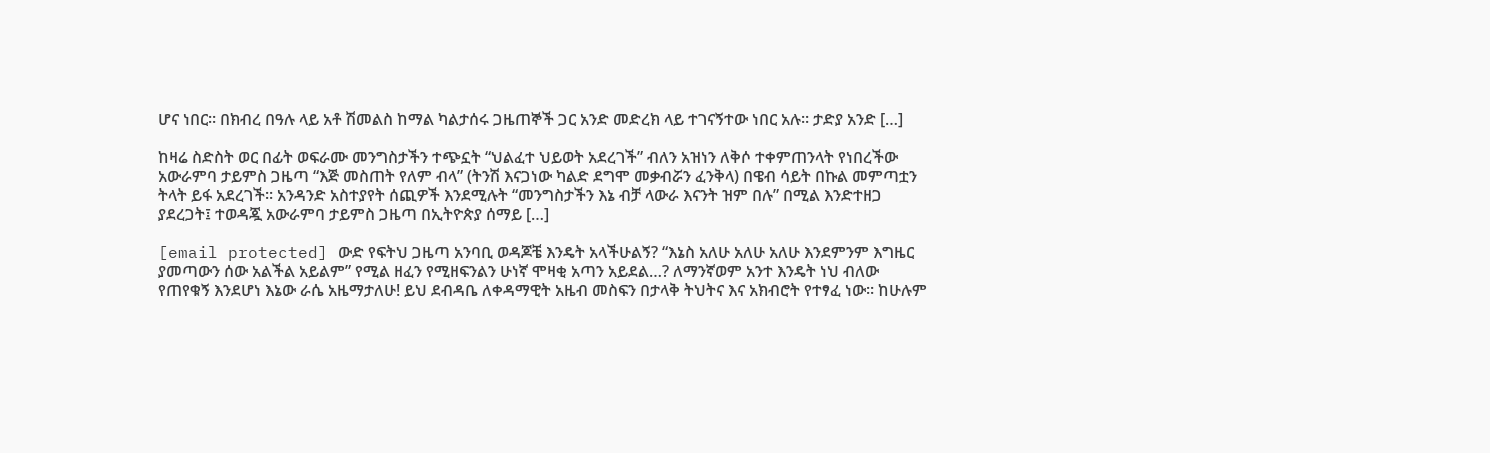ሆና ነበር። በክብረ በዓሉ ላይ አቶ ሽመልስ ከማል ካልታሰሩ ጋዜጠኞች ጋር አንድ መድረክ ላይ ተገናኝተው ነበር አሉ። ታድያ አንድ […]

ከዛሬ ስድስት ወር በፊት ወፍራሙ መንግስታችን ተጭኗት “ህልፈተ ህይወት አደረገች” ብለን አዝነን ለቅሶ ተቀምጠንላት የነበረችው አውራምባ ታይምስ ጋዜጣ “እጅ መስጠት የለም ብላ” (ትንሽ እናጋነው ካልድ ደግሞ መቃብሯን ፈንቅላ) በዌብ ሳይት በኩል መምጣቷን ትላት ይፋ አደረገች። አንዳንድ አስተያየት ሰጪዎች እንደሚሉት “መንግስታችን እኔ ብቻ ላውራ እናንት ዝም በሉ” በሚል እንድተዘጋ ያደረጋት፤ ተወዳጇ አውራምባ ታይምስ ጋዜጣ በኢትዮጵያ ሰማይ […]

[email protected] ውድ የፍትህ ጋዜጣ አንባቢ ወዳጆቼ እንዴት አላችሁልኝ? “እኔስ አለሁ አለሁ አለሁ እንደምንም እግዜር ያመጣውን ሰው አልችል አይልም” የሚል ዘፈን የሚዘፍንልን ሁነኛ ሞዛቂ አጣን አይደል…? ለማንኛወም አንተ እንዴት ነህ ብለው የጠየቁኝ እንደሆነ እኔው ራሴ አዜማታለሁ! ይህ ደብዳቤ ለቀዳማዊት አዜብ መስፍን በታላቅ ትህትና እና አክብሮት የተፃፈ ነው። ከሁሉም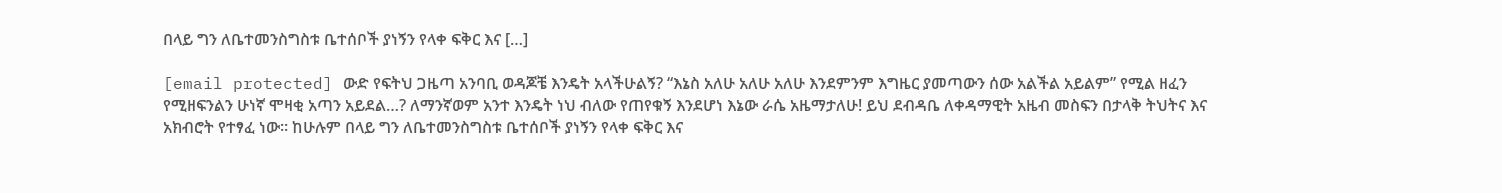በላይ ግን ለቤተመንስግስቱ ቤተሰቦች ያነኝን የላቀ ፍቅር እና […]

[email protected] ውድ የፍትህ ጋዜጣ አንባቢ ወዳጆቼ እንዴት አላችሁልኝ? “እኔስ አለሁ አለሁ አለሁ እንደምንም እግዜር ያመጣውን ሰው አልችል አይልም” የሚል ዘፈን የሚዘፍንልን ሁነኛ ሞዛቂ አጣን አይደል…? ለማንኛወም አንተ እንዴት ነህ ብለው የጠየቁኝ እንደሆነ እኔው ራሴ አዜማታለሁ! ይህ ደብዳቤ ለቀዳማዊት አዜብ መስፍን በታላቅ ትህትና እና አክብሮት የተፃፈ ነው። ከሁሉም በላይ ግን ለቤተመንስግስቱ ቤተሰቦች ያነኝን የላቀ ፍቅር እና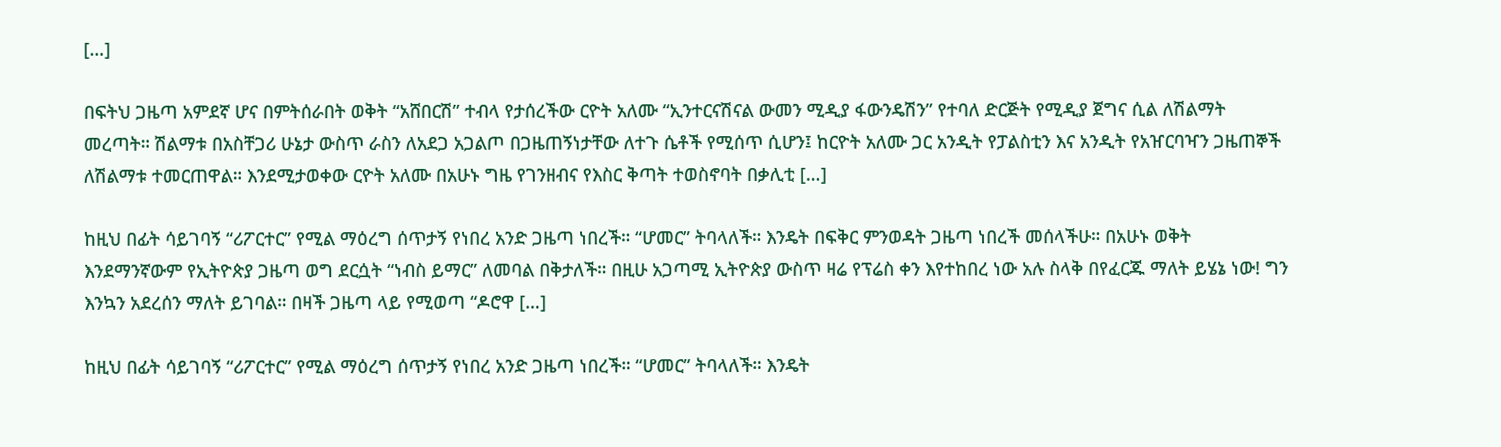[…]

በፍትህ ጋዜጣ አምደኛ ሆና በምትሰራበት ወቅት “አሸበርሽ” ተብላ የታሰረችው ርዮት አለሙ “ኢንተርናሽናል ውመን ሚዲያ ፋውንዴሽን” የተባለ ድርጅት የሚዲያ ጀግና ሲል ለሽልማት መረጣት። ሽልማቱ በአስቸጋሪ ሁኔታ ውስጥ ራስን ለአደጋ አጋልጦ በጋዜጠኝነታቸው ለተጉ ሴቶች የሚሰጥ ሲሆን፤ ከርዮት አለሙ ጋር አንዲት የፓልስቲን እና አንዲት የአዠርባዣን ጋዜጠኞች ለሽልማቱ ተመርጠዋል። እንደሚታወቀው ርዮት አለሙ በአሁኑ ግዜ የገንዘብና የእስር ቅጣት ተወስኖባት በቃሊቲ […]

ከዚህ በፊት ሳይገባኝ “ሪፖርተር” የሚል ማዕረግ ሰጥታኝ የነበረ አንድ ጋዜጣ ነበረች። “ሆመር” ትባላለች። እንዴት በፍቅር ምንወዳት ጋዜጣ ነበረች መሰላችሁ። በአሁኑ ወቅት እንደማንኛውም የኢትዮጵያ ጋዜጣ ወግ ደርሷት “ነብስ ይማር” ለመባል በቅታለች። በዚሁ አጋጣሚ ኢትዮጵያ ውስጥ ዛሬ የፕሬስ ቀን እየተከበረ ነው አሉ ስላቅ በየፈርጁ ማለት ይሄኔ ነው! ግን እንኳን አደረሰን ማለት ይገባል። በዛች ጋዜጣ ላይ የሚወጣ “ዶሮዋ […]

ከዚህ በፊት ሳይገባኝ “ሪፖርተር” የሚል ማዕረግ ሰጥታኝ የነበረ አንድ ጋዜጣ ነበረች። “ሆመር” ትባላለች። እንዴት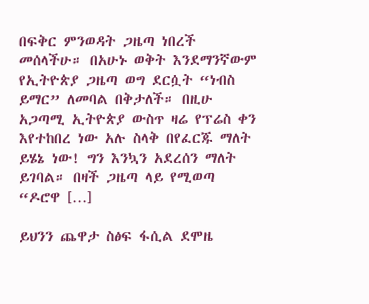በፍቅር ምንወዳት ጋዜጣ ነበረች መሰላችሁ። በአሁኑ ወቅት እንደማንኛውም የኢትዮጵያ ጋዜጣ ወግ ደርሷት “ነብስ ይማር” ለመባል በቅታለች። በዚሁ አጋጣሚ ኢትዮጵያ ውስጥ ዛሬ የፕሬስ ቀን እየተከበረ ነው አሉ ስላቅ በየፈርጁ ማለት ይሄኔ ነው! ግን እንኳን አደረሰን ማለት ይገባል። በዛች ጋዜጣ ላይ የሚወጣ “ዶሮዋ […]

ይህንን ጨዋታ ስፅፍ ፋሲል ደሞዜ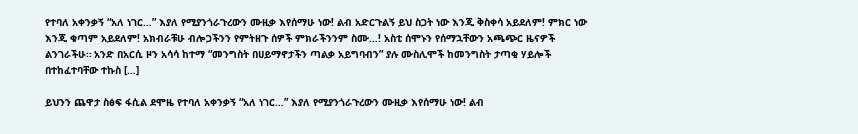የተባለ አቀንቃኝ “አለ ነገር…” እያለ የሚያንጎራጉረውን ሙዚቃ እየሰማሁ ነው! ልብ አድርጉልኝ ይህ ስጋት ነው እንጂ ቅስቀሳ አይደለም! ምክር ነው እንጂ ቁጣም አይደለም! አክብራቹሁ ብሎጋችንን የምትዘጉ ሰዎች ምክራችንንም ስሙ…! አስቲ ሰሞኑን የሰማኋቸውን አጫጭር ዜናዎች ልንገራችሁ። አንድ በአርሲ ዞን አሳሳ ከተማ “መንግስት በሀይማኖታችን ጣልቃ አይግባብን” ያሉ ሙስሊሞች ከመንግስት ታጣቂ ሃይሎች በተከፈተባቸው ተኩስ […]

ይህንን ጨዋታ ስፅፍ ፋሲል ደሞዜ የተባለ አቀንቃኝ “አለ ነገር…” እያለ የሚያንጎራጉረውን ሙዚቃ እየሰማሁ ነው! ልብ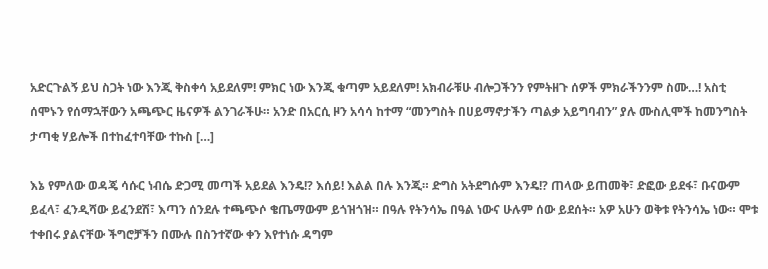አድርጉልኝ ይህ ስጋት ነው እንጂ ቅስቀሳ አይደለም! ምክር ነው እንጂ ቁጣም አይደለም! አክብራቹሁ ብሎጋችንን የምትዘጉ ሰዎች ምክራችንንም ስሙ…! አስቲ ሰሞኑን የሰማኋቸውን አጫጭር ዜናዎች ልንገራችሁ። አንድ በአርሲ ዞን አሳሳ ከተማ “መንግስት በሀይማኖታችን ጣልቃ አይግባብን” ያሉ ሙስሊሞች ከመንግስት ታጣቂ ሃይሎች በተከፈተባቸው ተኩስ […]

እኔ የምለው ወዳጄ ሳሱር ነብሴ ድጋሚ መጣች አይደል እንዴ!? እሰይ! እልል በሉ እንጂ። ድግስ አትደግሱም እንዴ!? ጠላው ይጠመቅ፣ ድፎው ይደፋ፣ ቡናውም ይፈላ፣ ፈንዲሻው ይፈንደሽ፣ እጣን ሰንደሉ ተጫጭሶ ቄጤማውም ይጎዝጎዝ። በዓሉ የትንሳኤ በዓል ነውና ሁሉም ሰው ይደሰት። አዎ አሁን ወቅቱ የትንሳኤ ነው። ሞቱ ተቀበሩ ያልናቸው ችግሮቻችን በሙሉ በስንተኛው ቀን እየተነሱ ዳግም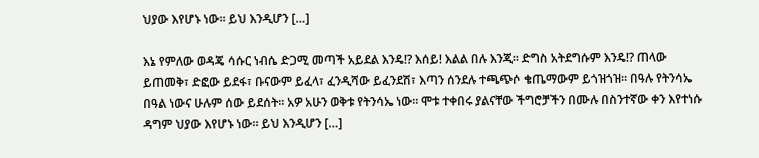ህያው እየሆኑ ነው። ይህ እንዲሆን […]

እኔ የምለው ወዳጄ ሳሱር ነብሴ ድጋሚ መጣች አይደል እንዴ!? እሰይ! እልል በሉ እንጂ። ድግስ አትደግሱም እንዴ!? ጠላው ይጠመቅ፣ ድፎው ይደፋ፣ ቡናውም ይፈላ፣ ፈንዲሻው ይፈንደሽ፣ እጣን ሰንደሉ ተጫጭሶ ቄጤማውም ይጎዝጎዝ። በዓሉ የትንሳኤ በዓል ነውና ሁሉም ሰው ይደሰት። አዎ አሁን ወቅቱ የትንሳኤ ነው። ሞቱ ተቀበሩ ያልናቸው ችግሮቻችን በሙሉ በስንተኛው ቀን እየተነሱ ዳግም ህያው እየሆኑ ነው። ይህ እንዲሆን […]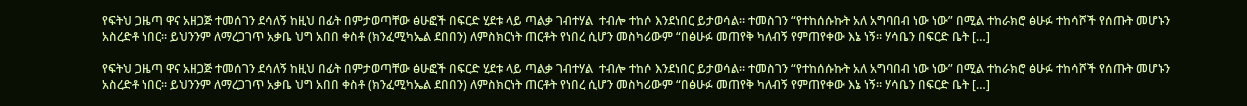የፍትህ ጋዜጣ ዋና አዘጋጅ ተመሰገን ደሳለኝ ከዚህ በፊት በምታወጣቸው ፅሁፎች በፍርድ ሂደቱ ላይ ጣልቃ ገብተሃል  ተብሎ ተከሶ እንደነበር ይታወሳል። ተመስገን “የተከሰሱኩት አለ አግባበብ ነው ነው” በሚል ተከራክሮ ፅሁፉ ተከሳሾች የሰጡት መሆኑን አስረድቶ ነበር። ይህንንም ለማረጋገጥ አቃቤ ህግ አበበ ቀስቶ (ክንፈሚካኤል ደበበን) ለምስክርነት ጠርቶት የነበረ ሲሆን መስካሪውም “በፅሁፉ መጠየቅ ካለብኝ የምጠየቀው እኔ ነኝ። ሃሳቤን በፍርድ ቤት […]

የፍትህ ጋዜጣ ዋና አዘጋጅ ተመሰገን ደሳለኝ ከዚህ በፊት በምታወጣቸው ፅሁፎች በፍርድ ሂደቱ ላይ ጣልቃ ገብተሃል  ተብሎ ተከሶ እንደነበር ይታወሳል። ተመስገን “የተከሰሱኩት አለ አግባበብ ነው ነው” በሚል ተከራክሮ ፅሁፉ ተከሳሾች የሰጡት መሆኑን አስረድቶ ነበር። ይህንንም ለማረጋገጥ አቃቤ ህግ አበበ ቀስቶ (ክንፈሚካኤል ደበበን) ለምስክርነት ጠርቶት የነበረ ሲሆን መስካሪውም “በፅሁፉ መጠየቅ ካለብኝ የምጠየቀው እኔ ነኝ። ሃሳቤን በፍርድ ቤት […]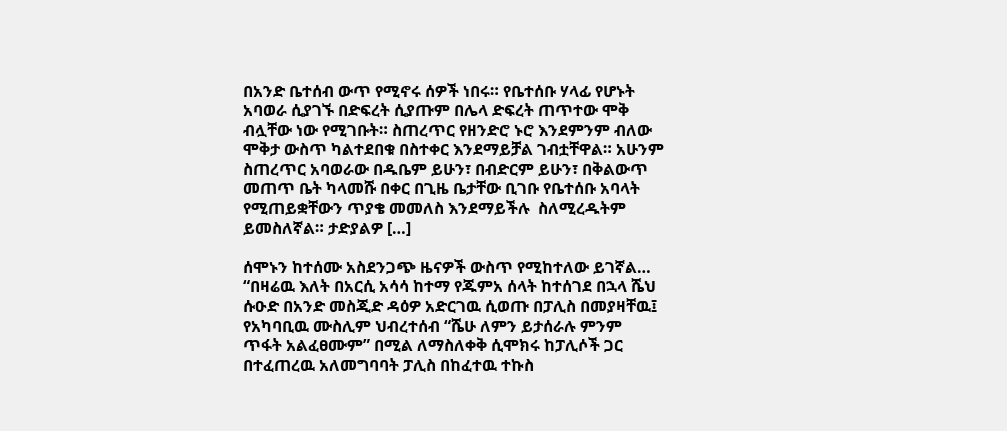በአንድ ቤተሰብ ውጥ የሚኖሩ ሰዎች ነበሩ። የቤተሰቡ ሃላፊ የሆኑት አባወራ ሲያገኙ በድፍረት ሲያጡም በሌላ ድፍረት ጠጥተው ሞቅ ብሏቸው ነው የሚገቡት። ስጠረጥር የዘንድሮ ኑሮ እንደምንም ብለው ሞቅታ ውስጥ ካልተደበቁ በስተቀር እንደማይቻል ገብቷቸዋል። አሁንም ስጠረጥር አባወራው በዱቤም ይሁን፣ በብድርም ይሁን፣ በቅልውጥ መጠጥ ቤት ካላመሹ በቀር በጊዜ ቤታቸው ቢገቡ የቤተሰቡ አባላት የሚጠይቋቸውን ጥያቄ መመለስ እንደማይችሉ  ስለሚረዱትም ይመስለኛል። ታድያልዎ […]

ሰሞኑን ከተሰሙ አስደንጋጭ ዜናዎች ውስጥ የሚከተለው ይገኛል… “በዛሬዉ እለት በአርሲ አሳሳ ከተማ የጁምአ ሰላት ከተሰገደ በኋላ ሼህ ሱዑድ በአንድ መስጂድ ዳዕዎ አድርገዉ ሲወጡ በፓሊስ በመያዛቸዉ፤ የአካባቢዉ ሙስሊም ህብረተሰብ “ሼሁ ለምን ይታሰራሉ ምንም ጥፋት አልፈፀሙም” በሚል ለማስለቀቅ ሲሞክሩ ከፓሊሶች ጋር በተፈጠረዉ አለመግባባት ፓሊስ በከፈተዉ ተኩስ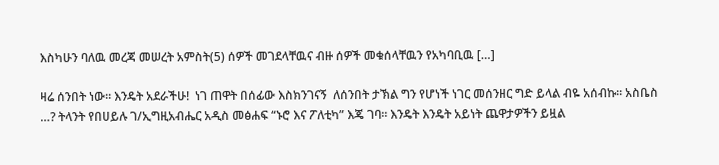እስካሁን ባለዉ መረጃ መሠረት አምስት(5) ሰዎች መገደላቸዉና ብዙ ሰዎች መቁሰላቸዉን የአካባቢዉ […]

ዛሬ ሰንበት ነው። እንዴት አደራችሁ!  ነገ ጠዋት በሰፊው እስክንገናኝ  ለሰንበት ታኽል ግን የሆነች ነገር መሰንዘር ግድ ይላል ብዬ አሰብኩ። አስቤስ …? ትላንት የበሀይሉ ገ/ኢግዚአብሔር አዲስ መፅሐፍ “ኑሮ እና ፖለቲካ” እጄ ገባ። እንዴት እንዴት አይነት ጨዋታዎችን ይዟል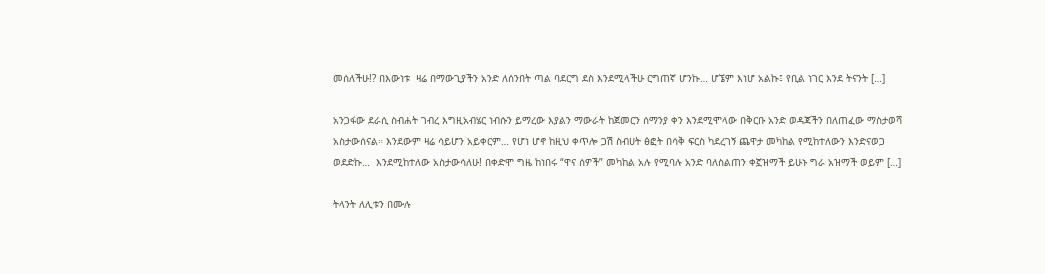መሰለችሁ!? በእውነቱ  ዛሬ በማውጊያችን አንድ ለሰንበት ጣል ባደርግ ደስ እንደሚላችሁ ርግጠኛ ሆንኩ… ሆኜም እነሆ አልኩ፤ የቢል ነገር እንደ ትናንት […]

አንጋፋው ደራሲ ስብሐት ገብረ እግዚአብሄር ነብሱን ይማረው እያልን ማውራት ከጀመርን ሰማንያ ቀን እንደሚሞላው በቅርቡ አንድ ወዳጃችን በለጠፈው ማስታወሻ አስታውሰናል። እንደውም ዛሬ ሳይሆን አይቀርም… የሆነ ሆኖ ከዚህ ቀጥሎ ጋሽ ስብሀት ፅፎት በሳቅ ፍርስ ካደረገኝ ጨዋታ መካከል የሚከተለውን እንድናወጋ ወደድኩ…  እንደሚከተለው አስታውሳለሁ! በቀድሞ ግዜ ከነበሩ “ዋና ሰዎች” መካከል አሉ የሚባሉ አንድ ባለስልጠን ቀኟዝማች ይሁኑ ግራ አዝማች ወይም […]

ትላንት ለሊቱን በሙሉ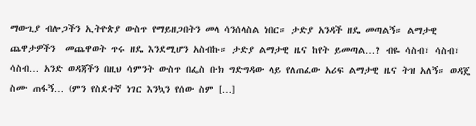ማውጊያ ብሎጋችን ኢትዮጵያ ውስጥ የማይዘጋበትን መላ ሳንሰላስል ነበር። ታድያ አንዳች ዘዴ መጣልኝ። ልማታዊ ጨዋታዎችን  መጨዋወት ጥሩ ዘዴ እንደሚሆን አስብኩ። ታድያ ልማታዊ ዜና ከየት ይመጣል…? ብዬ ሳስብ፣ ሳስብ፣ ሳስብ… አንድ ወዳጃችን በዚህ ሳምንት ውስጥ በፌስ ቡክ ግድግዳው ላይ የለጠፈው አሪፍ ልማታዊ ዜና ትዝ አለኝ። ወዳጄ ስሙ ጠፋኝ… (ምን የስደተኛ ነገር እንኳን የሰው ስም […]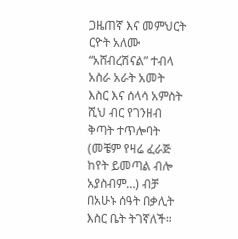ጋዜጠኛ እና መምህርት ርዮት አለሙ “አሸብረሽናል” ተብላ አስራ አራት አመት እስር እና ሰላሳ አምስት ሺህ ብር የገንዘብ ቅጣት ተጥሎባት (መቼም የዛሬ ፈራጅ ከየት ይመጣል ብሎ አያስብም…) ብቻ በአሁኑ ሰዓት በቃሊት እስር ቤት ትገኛለች።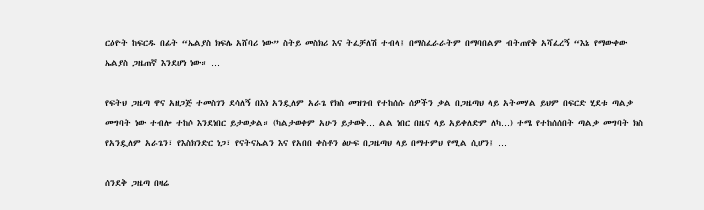ርዕዮት ከፍርዱ በፊት “ኤልያስ ክፍሌ አሸባሪ ነው” ስትይ መስክሪ እና ትፈቻለሽ ተብላ፤ በማስፈራራትም በማባበልም ብትጠየቅ አሻፈረኝ “እኔ የማውቀው ኤልያስ ጋዜጠኛ እንደሆነ ነው። …

የፍትህ ጋዜጣ ዋና አዘጋጅ ተመስገን ደሳለኝ በእነ አንዷለም አራጌ የክስ መዝገብ የተከሰሱ ሰዎችን ቃል በጋዜጣህ ላይ አትመሃል ይህም በፍርድ ሂደቱ ጣልቃ መግባት ነው ተብሎ ተከሶ እንደነበር ይታወቃል። (ካልታወቀም አሁን ይታወቅ… ልል ነበር በዜና ላይ አይቀለድም ለካ…) ተሜ የተከሰሰበት ጣልቃ መግባት ክስ የአንዷለም አራጌን፣ የእስክንድር ነጋ፣ የናትናኤልን እና የአበበ ቀስቶን ፅሁፍ በጋዜጣህ ላይ በማተምህ የሚል ሲሆን፤ …

ሰንደቅ ጋዜጣ በዛሬ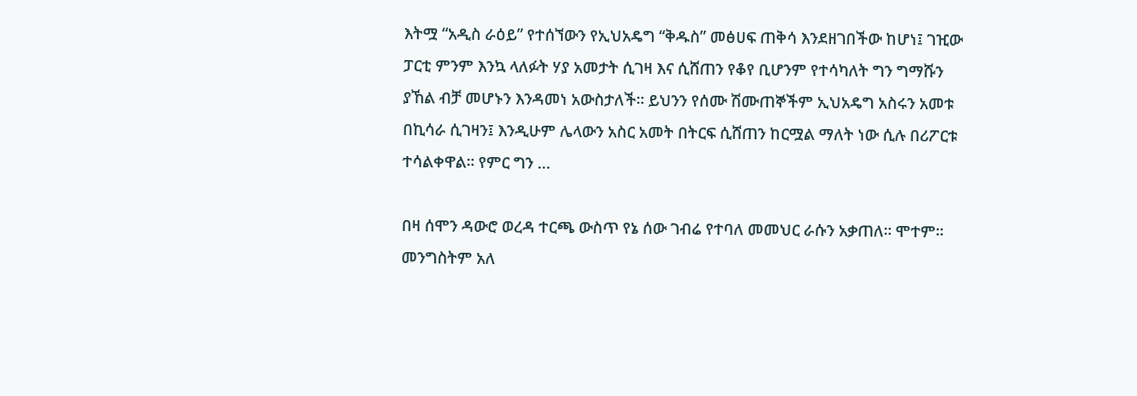እትሟ “አዲስ ራዕይ” የተሰኘውን የኢህአዴግ “ቅዱስ” መፅሀፍ ጠቅሳ እንደዘገበችው ከሆነ፤ ገዢው ፓርቲ ምንም እንኳ ላለፉት ሃያ አመታት ሲገዛ እና ሲሸጠን የቆየ ቢሆንም የተሳካለት ግን ግማሹን ያኸል ብቻ መሆኑን እንዳመነ አውስታለች። ይህንን የሰሙ ሽሙጠኞችም ኢህአዴግ አስሩን አመቱ በኪሳራ ሲገዛን፤ እንዲሁም ሌላውን አስር አመት በትርፍ ሲሸጠን ከርሟል ማለት ነው ሲሉ በሪፖርቱ ተሳልቀዋል። የምር ግን …

በዛ ሰሞን ዳውሮ ወረዳ ተርጫ ውስጥ የኔ ሰው ገብሬ የተባለ መመህር ራሱን አቃጠለ። ሞተም። መንግስትም አለ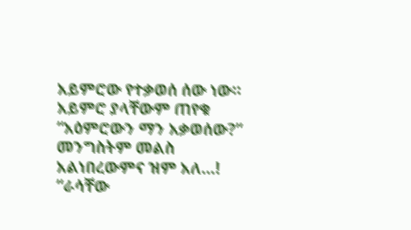አይምሮው የተቃወሰ ሰው ነው። አይምሮ ያላቸውም ጠየቁ “አዕምሮውን ማን አቃወሰው?” መንግስትም መልስ አልነበረውምና ዝም አለ…! “ራሳቸው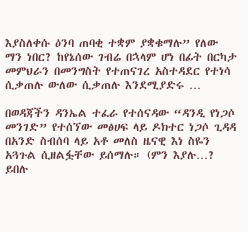እያስለቀሱ ዕንባ ጠባቂ ተቋም ያቋቁማሉ” የለው ማን ነበር? ከየኔሰው ገብሬ በኋላም ሆነ በፊት በርካታ መምህራን በመንግስት የተጠናገረ አስተዳደር የተነሳ ሲቃጠሉ ውለው ሲቃጠሉ እንደሚያድሩ …

በወዳጃችን ዳንኤል ተፈራ የተሰናዳው “ዳንዲ የነጋሶ መንገድ” የተሰኘው መፅሀፍ ላይ ዶክተር ነጋሶ ጊዳዳ በአንድ ስብሰባ ላይ አቶ መለስ ዜናዊ እነ ስዬን አጓጉል ሲዘልፏቸው ይሰማሉ። (ምን እያሉ…? ይበሉ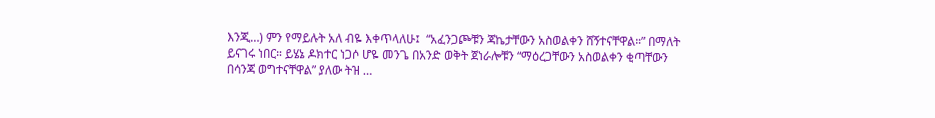እንጂ…) ምን የማይሉት አለ ብዬ እቀጥላለሁ፤  “አፈንጋጮቹን ጃኬታቸውን አስወልቀን ሸኝተናቸዋል።” በማለት ይናገሩ ነበር። ይሄኔ ዶክተር ነጋሶ ሆዬ መንጌ በአንድ ወቅት ጀነራሎቹን “ማዕረጋቸውን አስወልቀን ቂጣቸውን በሳንጃ ወግተናቸዋል” ያለው ትዝ …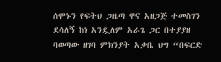ሰሞኑን የፍትህ ጋዜጣ ዋና አዘጋጅ ተመስገን ደሳለኝ ከነ አንዷለም አራጌ ጋር በተያያዘ ባወጣው ዘገባ ምክንያት አቃቤ ህግ “በፍርድ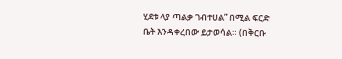ሂደቱ ላያ ጣልቃ ገብተሀል” በሚል ፍርድ ቤት እንዳቀረበው ይታወሳል። (በቅርቡ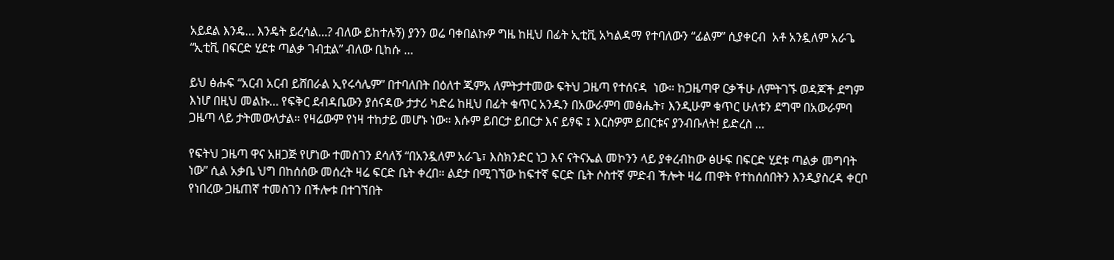አይደል እንዴ… እንዴት ይረሳል…? ብለው ይከተሉኝ) ያንን ወሬ ባቀበልኩዎ ግዜ ከዚህ በፊት ኢቲቪ አካልዳማ የተባለውን “ፊልም” ሲያቀርብ  አቶ አንዷለም አራጌ “ኢቲቪ በፍርድ ሂደቱ ጣልቃ ገብቷል” ብለው ቢከሱ …

ይህ ፅሑፍ “አርብ አርብ ይሸበራል ኢየሩሳሌም” በተባለበት በዕለተ ጁምአ ለምትታተመው ፍትህ ጋዜጣ የተሰናዳ  ነው። ከጋዜጣዋ ርቃችሁ ለምትገኙ ወዳጆች ደግም እነሆ በዚህ መልኩ… የፍቅር ደብዳቤውን ያሰናዳው ታታሪ ካድሬ ከዚህ በፊት ቁጥር አንዱን በአውራምባ መፅሔት፣ እንዲሁም ቁጥር ሁለቱን ደግሞ በአውራምባ ጋዜጣ ላይ ታትመውለታል። የዛሬውም የነዛ ተከታይ መሆኑ ነው። እሱም ይበርታ ይበርታ እና ይፃፍ ፤ እርስዎም ይበርቱና ያንብቡለት! ይድረስ …

የፍትህ ጋዜጣ ዋና አዘጋጅ የሆነው ተመስገን ደሳለኝ “በአንዷለም አራጌ፣ እስክንድር ነጋ እና ናትናኤል መኮንን ላይ ያቀረብከው ፅሁፍ በፍርድ ሂደቱ ጣልቃ መግባት ነው” ሲል አቃቤ ህግ በከሰሰው መሰረት ዛሬ ፍርድ ቤት ቀረበ። ልደታ በሚገኘው ከፍተኛ ፍርድ ቤት ሶስተኛ ምድብ ችሎት ዛሬ ጠዋት የተከሰሰበትን እንዲያስረዳ ቀርቦ የነበረው ጋዜጠኛ ተመስገን በችሎቱ በተገኘበት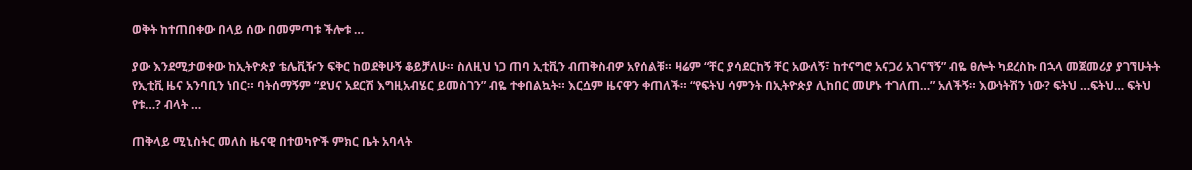ወቅት ከተጠበቀው በላይ ሰው በመምጣቱ ችሎቱ …

ያው እንደሚታወቀው ከኢትዮጵያ ቴሌቪዥን ፍቅር ከወደቅሁኝ ቆይቻለሁ። ስለዚህ ነጋ ጠባ ኢቲቪን ብጠቅስብዎ አየሰልቹ። ዛሬም “ቸር ያሳደርከኝ ቸር አውለኝ፣ ከተናግሮ አናጋሪ አገናኘኝ” ብዬ ፀሎት ካደረስኩ በኋላ መጀመሪያ ያገኘሁትት የኢቲቪ ዜና አንባቢን ነበር። ባትሰማኝም “ደህና አደርሽ እግዚአብሄር ይመስገን” ብዬ ተቀበልኳት። እርሷም ዜናዋን ቀጠለች። “የፍትህ ሳምንት በኢትዮጵያ ሊከበር መሆኑ ተገለጠ…” አለችኝ። እውነትሽን ነው? ፍትህ …ፍትህ… ፍትህ የቱ…? ብላት …

ጠቅላይ ሚኒስትር መለስ ዜናዊ በተወካዮች ምክር ቤት አባላት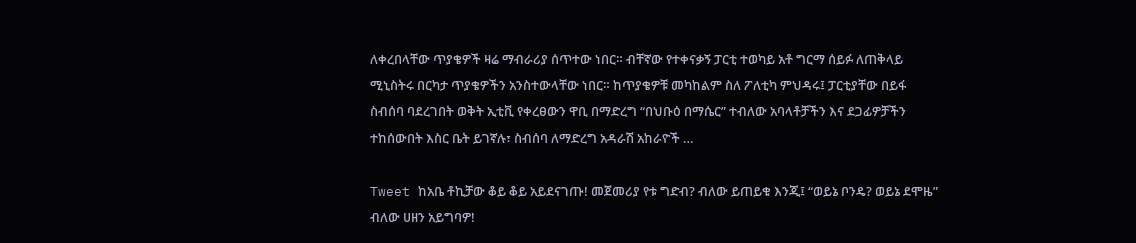ለቀረበላቸው ጥያቄዎች ዛሬ ማብራሪያ ሰጥተው ነበር። ብቸኛው የተቀናቃኝ ፓርቲ ተወካይ አቶ ግርማ ሰይፉ ለጠቅላይ ሚኒስትሩ በርካታ ጥያቄዎችን አንስተውላቸው ነበር። ከጥያቄዎቹ መካከልም ስለ ፖለቲካ ምህዳሩ፤ ፓርቲያቸው በይፋ ስብሰባ ባደረገበት ወቅት ኢቲቪ የቀረፀውን ዋቢ በማድረግ “በህቡዕ በማሴር” ተብለው አባላቶቻችን እና ደጋፊዎቻችን ተከሰውበት እስር ቤት ይገኛሉ፣ ስብሰባ ለማድረግ አዳራሽ አከራዮች …

Tweet ከአቤ ቶኪቻው ቆይ ቆይ አይደናገጡ! መጀመሪያ የቱ ግድብ? ብለው ይጠይቁ እንጂ፤ “ወይኔ ቦንዴ? ወይኔ ደሞዜ” ብለው ሀዘን አይግባዎ!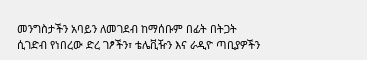መንግስታችን አባይን ለመገደብ ከማሰቡም በፊት በትጋት ሲገድብ የነበረው ድረ ገፆችን፣ ቴሌቪዥን እና ራዲዮ ጣቢያዎችን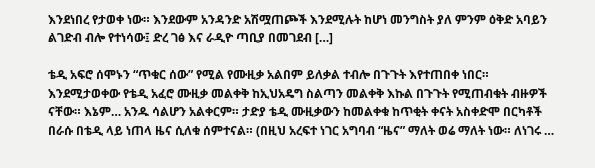እንደነበረ የታወቀ ነው። እንደውም አንዳንድ አሽሟጠጮች እንደሚሉት ከሆነ መንግስት ያለ ምንም ዕቅድ አባይን ልገድብ ብሎ የተነሳው፤ ድረ ገፅ እና ራዲዮ ጣቢያ በመገደብ […]

ቴዲ አፍሮ ሰሞኑን “ጥቁር ሰው” የሚል የሙዚቃ አልበም ይለቃል ተብሎ በጉጉት እየተጠበቀ ነበር። እንደሚታወቀው የቴዲ አፈሮ ሙዚቃ መልቀቅ ከኢህአዴግ ስልጣን መልቀቅ እኩል በጉጉት የሚጠብቁት ብዙዎች ናቸው። እኔም… አንዱ ሳልሆን አልቀርም። ታድያ ቴዲ ሙዚቃውን ከመልቀቁ ከጥቂት ቀናት አስቀድሞ በርካቶች በራሱ በቴዲ ላይ ነጠላ ዜና ሲለቁ ሰምተናል። (በዚህ አረፍተ ነገር አግባብ “ዜና” ማለት ወሬ ማለት ነው። ለነገሩ …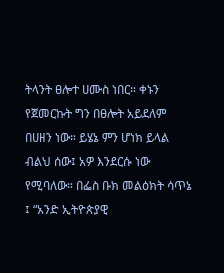ትላንት ፀሎተ ሀሙስ ነበር። ቀኑን የጀመርኩት ግን በፀሎት አይደለም በሀዘን ነው። ይሄኔ ምን ሆነክ ይላል ብልህ ሰው፤ አዎ እንደርሱ ነው የሚባለው። በፌስ ቡክ መልዕክት ሳጥኔ ፤ “አንድ ኢትዮጵያዊ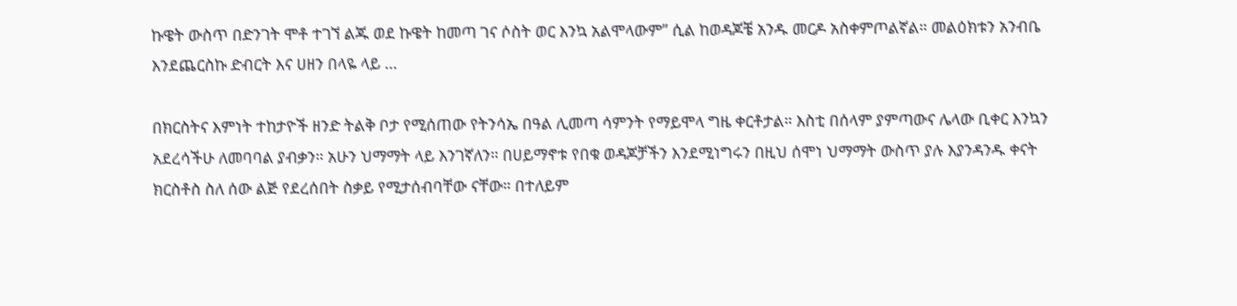ኩዌት ውስጥ በድንገት ሞቶ ተገኘ ልጁ ወደ ኩዌት ከመጣ ገና ሶስት ወር እንኳ አልሞላውም” ሲል ከወዳጆቼ አንዱ መርዶ አስቀምጦልኛል። መልዕክቱን አንብቤ እንደጨርስኩ ድብርት እና ሀዘን በላዬ ላይ …

በክርስትና እምነት ተከታዮች ዘንድ ትልቅ ቦታ የሚሰጠው የትንሳኤ በዓል ሊመጣ ሳምንት የማይሞላ ግዜ ቀርቶታል። እስቲ በሰላም ያምጣውና ሌላው ቢቀር እንኳን አደረሳችሁ ለመባባል ያብቃን። አሁን ህማማት ላይ እንገኛለን። በሀይማኖቱ የበቁ ወዳጆቻችን እንደሚነግሩን በዚህ ሰሞነ ህማማት ውስጥ ያሉ እያንዳንዱ ቀናት ክርስቶስ ስለ ሰው ልጅ የደረሰበት ስቃይ የሚታሰብባቸው ናቸው። በተለይም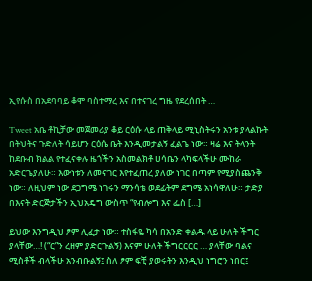ኢየሱስ በአደባባይ ቆሞ ባስተማረ እና በተናገረ ግዜ የደረሰበት …

Tweet አቤ ቶኪቻው መጀመሪያ ቆይ ርዕሱ ላይ ጠቅላይ ሚኒስትሩን አንቱ ያላልኩት በትህትና ጉድለት ሳይሆን ርዕሴ ቤት እንዲመታልኝ ፈልጌ ነው። ዛሬ እና ትላንት ከደቡብ ክልል የተፈናቀሉ ዜጎችን አስመልክቶ ሀሳቤን ላካፍላችሁ ሙከራ አድርጌያለሁ። እውነቱን ለመናገር እየተፈጠረ ያለው ነገር በጣም የሚያስጨንቅ ነው። ለዚህም ነው ደጋግሜ ነገሩን ማንሳቴ ወደፊትም ደግሜ አነሳዋለሁ። ታድያ በእናት ድርጅታችን ኢህአዴግ ውስጥ “የብሎግ እና ፌስ […]

ይህው እንግዲህ ፆም ሊፈታ ነው። ተስፋዬ ካሳ በአንድ ቀልዱ ላይ ሁለት ችግር ያላቸው…! (“ር”ን ረዘም ያድርጉልኝ) እናም ሁለት ችግርርርር … ያላቸው ባልና ሚስቶች ብላችሁ አንብቡልኝ፤ ስለ ፆም ፍቺ ያወሩትን እንዲህ ነግሮን ነበር፤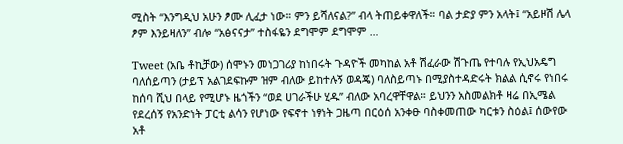ሚስት “እንግዲህ አሁን ፆሙ ሊፈታ ነው። ምን ይሻለናል?” ብላ ትጠይቀዋለች። ባል ታድያ ምን አላት፤ “አይዞሽ ሌላ ፆም እንይዛለን” ብሎ “አፅናናታ” ተስፋዬን ደግሞም ደግሞም …

Tweet (አቤ ቶኪቻው) ሰሞኑን መነጋገሪያ ከነበሩት ጉዳዮች መካከል አቶ ሽፈራው ሽጉጤ የተባሉ የኢህአዴግ ባለሰይጣን (ታይፕ አልገደፍኩም ዝም ብለው ይከተሉኝ ወዳጄ) ባለስይጣኑ በሚያስተዳድሩት ክልል ሲኖሩ የነበሩ ከሰባ ሺህ በላይ የሚሆኑ ዜጎችን “ወደ ሀገራችሁ ሂዱ” ብለው አባረዋቸዋል። ይህንን አስመልክቶ ዛሬ በኢሜል የደረሰኝ የአንድነት ፓርቲ ልሳን የሆነው የፍኖተ ነፃነት ጋዜጣ በርዕሰ አንቀፁ ባስቀመጠው ካርቱን ስዕል፤ ሰውየው አቶ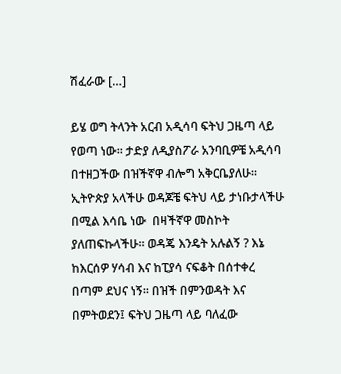ሽፈራው […]

ይሄ ወግ ትላንት አርብ አዲሳባ ፍትህ ጋዜጣ ላይ የወጣ ነው። ታድያ ለዲያስፖራ አንባቢዎቼ አዲሳባ በተዘጋችው በዝችኛዋ ብሎግ አቅርቤያለሁ። ኢትዮጵያ አላችሁ ወዳጆቼ ፍትህ ላይ ታነቡታላችሁ በሚል እሳቤ ነው  በዛችኛዋ መስኮት ያለጠፍኩላችሁ። ወዳጄ እንዴት አሉልኝ ? እኔ ከእርሰዎ ሃሳብ እና ከፒያሳ ናፍቆት በሰተቀረ በጣም ደህና ነኝ። በዝች በምንወዳት እና በምትወደን፤ ፍትህ ጋዜጣ ላይ ባለፈው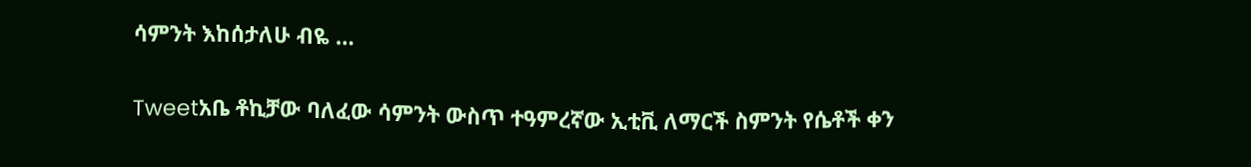ሳምንት እከሰታለሁ ብዬ …

Tweetአቤ ቶኪቻው ባለፈው ሳምንት ውስጥ ተዓምረኛው ኢቲቪ ለማርች ስምንት የሴቶች ቀን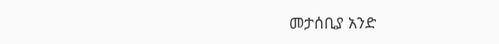መታሰቢያ አንድ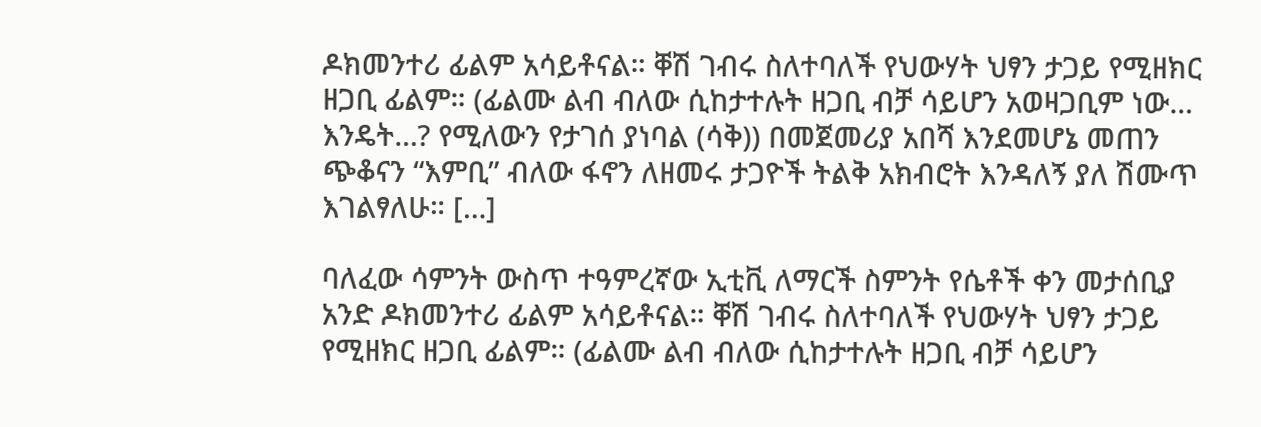ዶክመንተሪ ፊልም አሳይቶናል። ቐሽ ገብሩ ስለተባለች የህውሃት ህፃን ታጋይ የሚዘክር ዘጋቢ ፊልም። (ፊልሙ ልብ ብለው ሲከታተሉት ዘጋቢ ብቻ ሳይሆን አወዛጋቢም ነው… እንዴት…? የሚለውን የታገሰ ያነባል (ሳቅ)) በመጀመሪያ አበሻ እንደመሆኔ መጠን ጭቆናን “እምቢ” ብለው ፋኖን ለዘመሩ ታጋዮች ትልቅ አክብሮት እንዳለኝ ያለ ሽሙጥ እገልፃለሁ። […]

ባለፈው ሳምንት ውስጥ ተዓምረኛው ኢቲቪ ለማርች ስምንት የሴቶች ቀን መታሰቢያ አንድ ዶክመንተሪ ፊልም አሳይቶናል። ቐሽ ገብሩ ስለተባለች የህውሃት ህፃን ታጋይ የሚዘክር ዘጋቢ ፊልም። (ፊልሙ ልብ ብለው ሲከታተሉት ዘጋቢ ብቻ ሳይሆን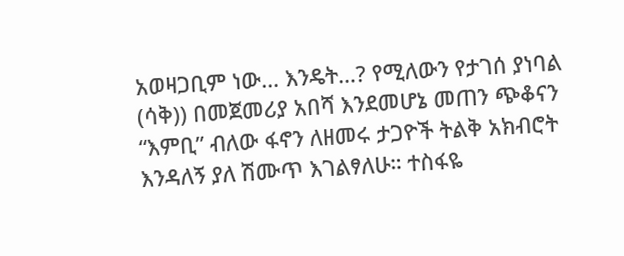አወዛጋቢም ነው… እንዴት…? የሚለውን የታገሰ ያነባል (ሳቅ)) በመጀመሪያ አበሻ እንደመሆኔ መጠን ጭቆናን “እምቢ” ብለው ፋኖን ለዘመሩ ታጋዮች ትልቅ አክብሮት እንዳለኝ ያለ ሽሙጥ እገልፃለሁ። ተስፋዬ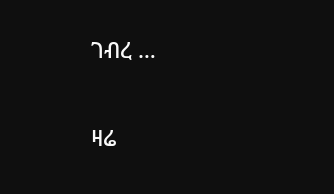ገብረ …

ዛሬ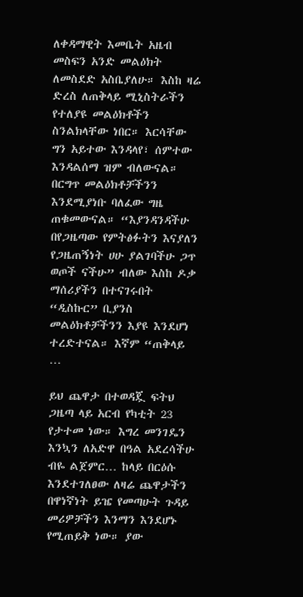ለቀዳማዊት እመቤት አዜብ መስፍን አንድ መልዕክት ለመስደድ አስቤያለሁ። እስከ ዛሬ ድረስ ለጠቅላይ ሚኒስትራችን የተለያዩ መልዕክቶችን ስንልክላቸው ነበር። እርሳቸው ግን አይተው እንዳላየ፣ ሰምተው እንዳልሰማ ዝም ብለውናል። በርግጥ መልዕክቶቻችንን እንደሚያነቡ ባለፈው ግዜ ጠቁመውናል። “እያንዳንዳችሁ በየጋዜጣው የምትፅፉትን እናያለን የጋዜጠኝነት ሀሁ ያልገባችሁ ጋጥ ወጦች ናችሁ” ብለው እስከ ዶቃ ማሰሪያችን በተናገሩበት “ዲስኩር” ቢያንስ መልዕክቶቻችንን እያዩ እንደሆነ ተረድተናል። እኛም “ጠቅላይ …

ይህ ጨዋታ በተወዳጇ ፍትህ ጋዜጣ ላይ አርብ የካቲት 23 የታተመ ነው። እግረ መንገዴን እንኳን ለአድዋ በዓል አደረሳችሁ ብዬ ልጀምር… ከላይ በርዕሱ እንደተገለፀው ለዛሬ ጨዋታችን በዋነኛነት ይዤ የመጣሁት ጉዳይ መሪዎቻችን እንማን እንደሆኑ የሚጠይቅ ነው። ያው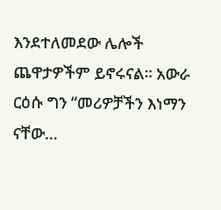እንደተለመደው ሌሎች ጨዋታዎችም ይኖሩናል። አውራ ርዕሱ ግን “መሪዎቻችን እነማን ናቸው…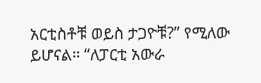አርቲስቶቹ ወይስ ታጋዮቹ?” የሚለው ይሆናል። “ለፓርቲ አውራ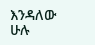እንዳለው ሁሉ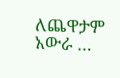ለጨዋታም አውራ …